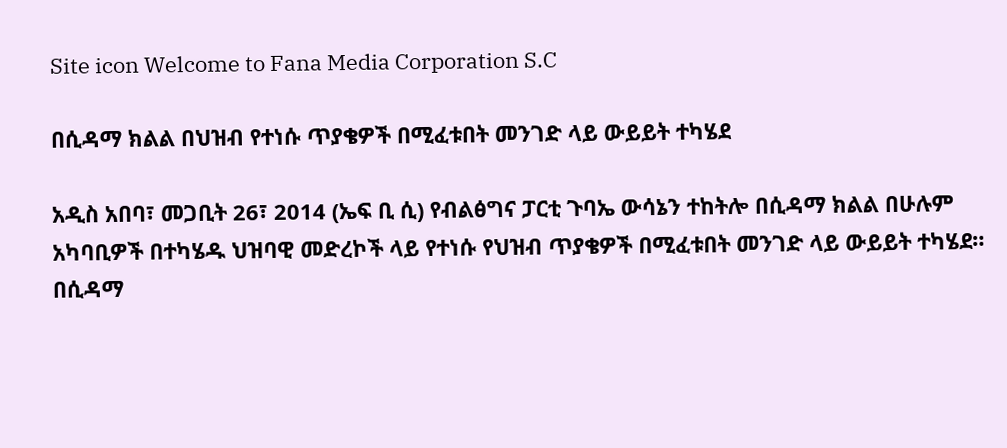Site icon Welcome to Fana Media Corporation S.C

በሲዳማ ክልል በህዝብ የተነሱ ጥያቄዎች በሚፈቱበት መንገድ ላይ ውይይት ተካሄደ

አዲስ አበባ፣ መጋቢት 26፣ 2014 (ኤፍ ቢ ሲ) የብልፅግና ፓርቲ ጉባኤ ውሳኔን ተከትሎ በሲዳማ ክልል በሁሉም አካባቢዎች በተካሄዱ ህዝባዊ መድረኮች ላይ የተነሱ የህዝብ ጥያቄዎች በሚፈቱበት መንገድ ላይ ውይይት ተካሄደ።
በሲዳማ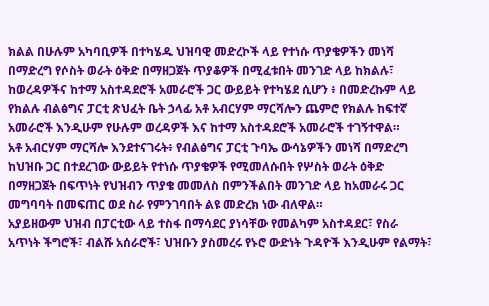ክልል በሁሉም አካባቢዎች በተካሄዱ ህዝባዊ መድረኮች ላይ የተነሱ ጥያቄዎችን መነሻ በማድረግ የሶስት ወራት ዕቅድ በማዘጋጀት ጥያቆዎች በሚፈቱበት መንገድ ላይ ከክልሉ፣ ከወረዳዎችና ከተማ አስተዳደሮች አመራሮች ጋር ውይይት የተካሄደ ሲሆን ፥ በመድረኩም ላይ የክልሉ ብልፅግና ፓርቲ ጽህፈት ቤት ኃላፊ አቶ አብርሃም ማርሻሎን ጨምሮ የክልሉ ከፍተኛ አመራሮች እንዲሁም የሁሉም ወረዳዎች እና ከተማ አስተዳደሮች አመራሮች ተገኝተዋል።
አቶ አብርሃም ማርሻሎ እንደተናገሩት፥ የብልፅግና ፓርቲ ጉባኤ ውሳኔዎችን መነሻ በማድረግ ከህዝቡ ጋር በተደረገው ውይይት የተነሱ ጥያቄዎች የሚመለሱበት የሦስት ወራት ዕቅድ በማዘጋጀት በፍጥነት የህዝብን ጥያቄ መመለስ በምንችልበት መንገድ ላይ ከአመራሩ ጋር መግባባት በመፍጠር ወደ ስራ የምንገባበት ልዩ መድረክ ነው ብለዋል።
አያይዘውም ህዝብ በፓርቲው ላይ ተስፋ በማሳደር ያነሳቸው የመልካም አስተዳደር፣ የስራ አጥነት ችግሮች፣ ብልሹ አሰራሮች፣ ህዝቡን ያስመረሩ የኑሮ ውድነት ጉዳዮች እንዲሁም የልማት፣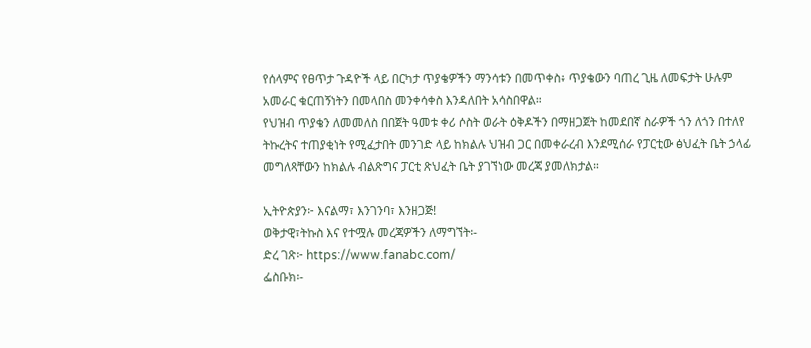የሰላምና የፀጥታ ጉዳዮች ላይ በርካታ ጥያቄዎችን ማንሳቱን በመጥቀስ፥ ጥያቄውን ባጠረ ጊዜ ለመፍታት ሁሉም አመራር ቁርጠኝነትን በመላበስ መንቀሳቀስ እንዳለበት አሳስበዋል።
የህዝብ ጥያቄን ለመመለስ በበጀት ዓመቱ ቀሪ ሶስት ወራት ዕቅዶችን በማዘጋጀት ከመደበኛ ስራዎች ጎን ለጎን በተለየ ትኩረትና ተጠያቂነት የሚፈታበት መንገድ ላይ ከክልሉ ህዝብ ጋር በመቀራረብ እንደሚሰራ የፓርቲው ፅህፈት ቤት ኃላፊ መግለጻቸውን ከክልሉ ብልጽግና ፓርቲ ጽህፈት ቤት ያገኘነው መረጃ ያመለክታል።

ኢትዮጵያን፦ እናልማ፣ እንገንባ፣ እንዘጋጅ!
ወቅታዊ፣ትኩስ እና የተሟሉ መረጃዎችን ለማግኘት፡-
ድረ ገጽ፦ https://www.fanabc.com/
ፌስቡክ፡-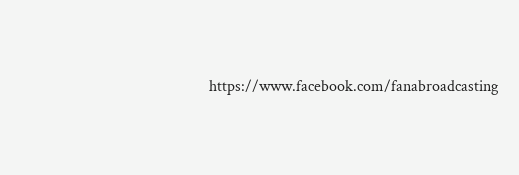https://www.facebook.com/fanabroadcasting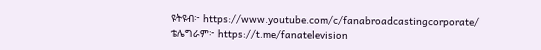ዩትዩብ፦ https://www.youtube.com/c/fanabroadcastingcorporate/
ቴሌግራም፦ https://t.me/fanatelevision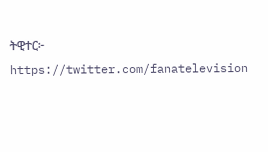ትዊተር፦ https://twitter.com/fanatelevision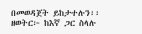በመወዳጀት ይከታተሉን፡፡
ዘወትር፦ ከእኛ ጋር ስላሉ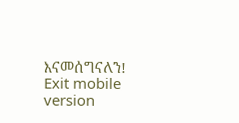እናመሰግናለን!
Exit mobile version